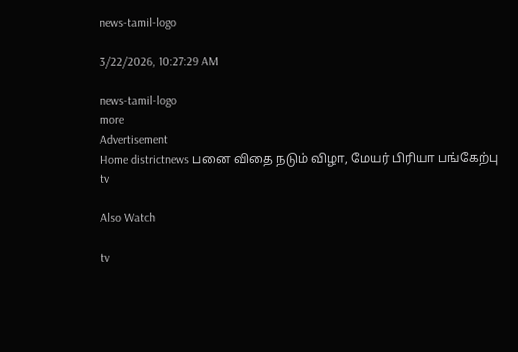news-tamil-logo

3/22/2026, 10:27:29 AM

news-tamil-logo
more
Advertisement
Home districtnews பனை விதை நடும் விழா, மேயர் பிரியா பங்கேற்பு
tv

Also Watch

tv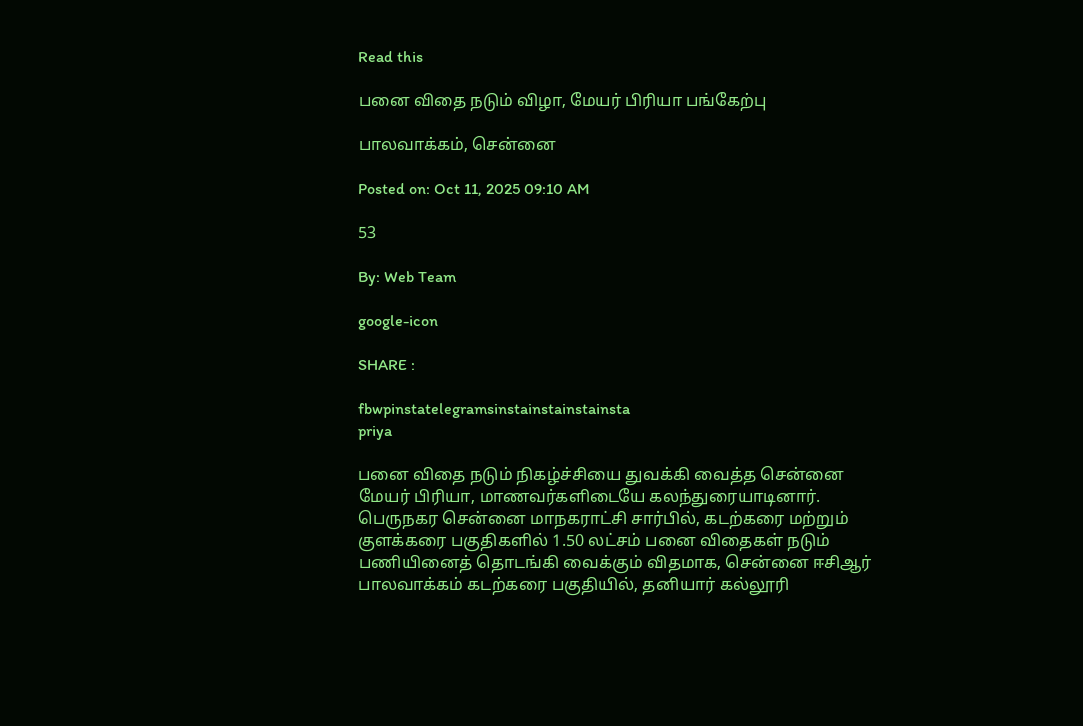Read this

பனை விதை நடும் விழா, மேயர் பிரியா பங்கேற்பு

பாலவாக்கம், சென்னை

Posted on: Oct 11, 2025 09:10 AM

53

By: Web Team

google-icon

SHARE :

fbwpinstatelegramsinstainstainstainsta
priya

பனை விதை நடும் நிகழ்ச்சியை துவக்கி வைத்த சென்னை மேயர் பிரியா, மாணவர்களிடையே கலந்துரையாடினார்.
பெருநகர சென்னை மாநகராட்சி சார்பில், கடற்கரை மற்றும் குளக்கரை பகுதிகளில் 1.50 லட்சம் பனை விதைகள் நடும் பணியினைத் தொடங்கி வைக்கும் விதமாக, சென்னை ஈசிஆர் பாலவாக்கம் கடற்கரை பகுதியில், தனியார் கல்லூரி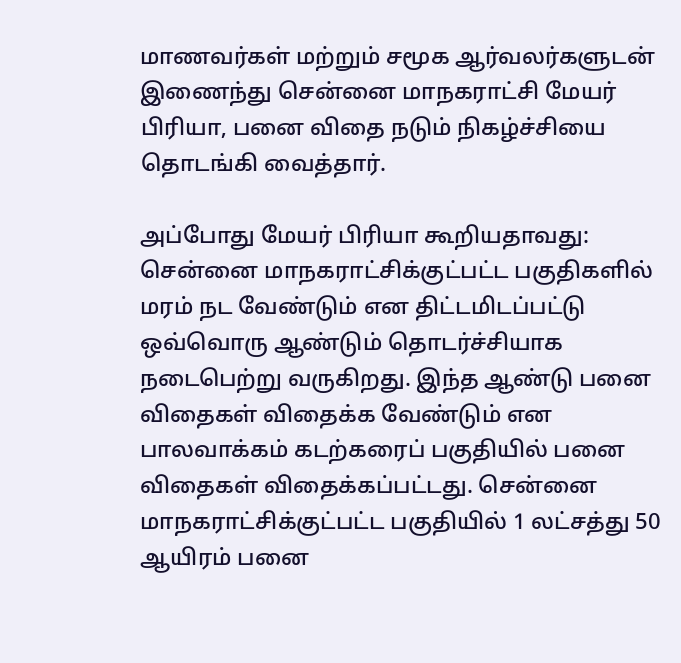மாணவர்கள் மற்றும் சமூக ஆர்வலர்களுடன் இணைந்து சென்னை மாநகராட்சி மேயர் பிரியா, பனை விதை நடும் நிகழ்ச்சியை தொடங்கி வைத்தார்.

அப்போது மேயர் பிரியா கூறியதாவது:
சென்னை மாநகராட்சிக்குட்பட்ட பகுதிகளில் மரம் நட வேண்டும் என திட்டமிடப்பட்டு ஒவ்வொரு ஆண்டும் தொடர்ச்சியாக நடைபெற்று வருகிறது. இந்த ஆண்டு பனை விதைகள் விதைக்க வேண்டும் என பாலவாக்கம் கடற்கரைப் பகுதியில் பனை விதைகள் விதைக்கப்பட்டது. சென்னை மாநகராட்சிக்குட்பட்ட பகுதியில் 1 லட்சத்து 50 ஆயிரம் பனை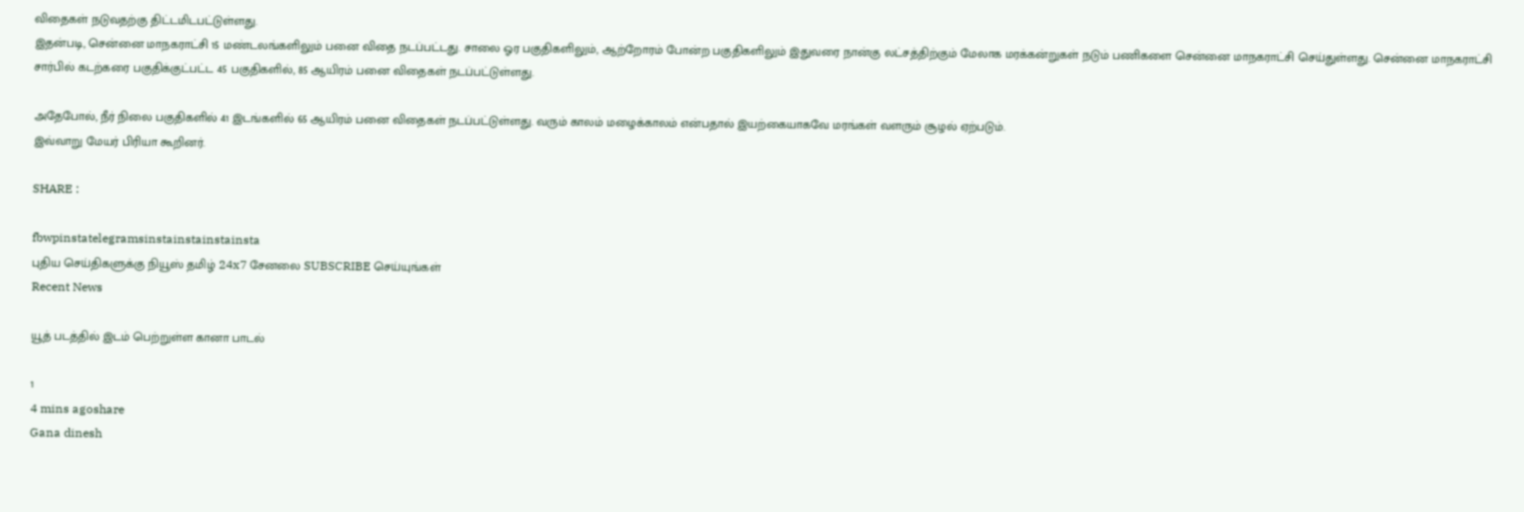விதைகள் நடுவதற்கு திட்டமிடபட்டுள்ளது.
இதன்படி, சென்னை மாநகராட்சி 15 மண்டலங்களிலும் பனை விதை நடப்பட்டது. சாலை ஓர பகுதிகளிலும், ஆற்றோரம் போன்ற பகுதிகளிலும் இதுவரை நான்கு லட்சத்திற்கும் மேலாக மரக்கன்றுகள் நடும் பணிகளை சென்னை மாநகராட்சி செய்துள்ளது. சென்னை மாநகராட்சி சார்பில் கடற்கரை பகுதிக்குட்பட்ட 45 பகுதிகளில், 85 ஆயிரம் பனை விதைகள் நடப்பட்டுள்ளது.

அதேபோல், நீர் நிலை பகுதிகளில் 41 இடங்களில் 65 ஆயிரம் பனை விதைகள் நடப்பட்டுள்ளது. வரும் காலம் மழைக்காலம் என்பதால் இயற்கையாகவே மரங்கள் வளரும் சூழல் ஏற்படும்.
இவ்வாறு மேயர் பிரியா கூறினர்.

SHARE :

fbwpinstatelegramsinstainstainstainsta
புதிய செய்திகளுக்கு நியூஸ் தமிழ் 24x7 சேனலை SUBSCRIBE செய்யுங்கள்
Recent News

யூத் படத்தில் இடம் பெற்றுள்ள கானா பாடல்

1
4 mins agoshare
Gana dinesh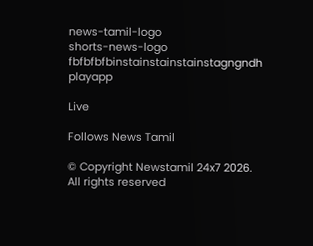news-tamil-logo
shorts-news-logo
fbfbfbfbinstainstainstainstagngndh
playapp

Live

Follows News Tamil

© Copyright Newstamil 24x7 2026. All rights reserved